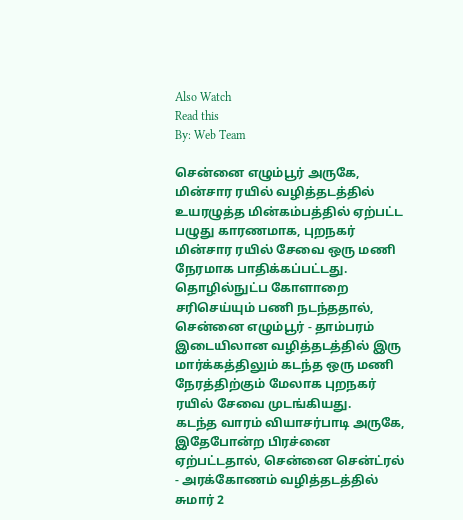Also Watch
Read this
By: Web Team

சென்னை எழும்பூர் அருகே, மின்சார ரயில் வழித்தடத்தில் உயரழுத்த மின்கம்பத்தில் ஏற்பட்ட பழுது காரணமாக, புறநகர் மின்சார ரயில் சேவை ஒரு மணி நேரமாக பாதிக்கப்பட்டது.
தொழில்நுட்ப கோளாறை சரிசெய்யும் பணி நடந்ததால், சென்னை எழும்பூர் - தாம்பரம் இடையிலான வழித்தடத்தில் இரு மார்க்கத்திலும் கடந்த ஒரு மணி நேரத்திற்கும் மேலாக புறநகர் ரயில் சேவை முடங்கியது.
கடந்த வாரம் வியாசர்பாடி அருகே, இதேபோன்ற பிரச்னை ஏற்பட்டதால், சென்னை சென்ட்ரல் - அரக்கோணம் வழித்தடத்தில் சுமார் 2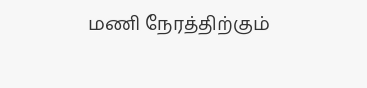மணி நேரத்திற்கும்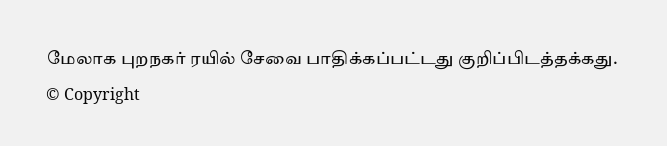மேலாக புறநகர் ரயில் சேவை பாதிக்கப்பட்டது குறிப்பிடத்தக்கது.
© Copyright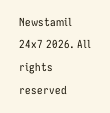Newstamil 24x7 2026. All rights reserved